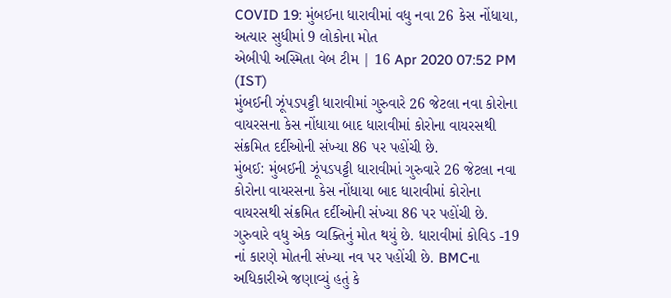COVID 19: મુંબઈના ધારાવીમાં વધુ નવા 26 કેસ નોંધાયા, અત્યાર સુધીમાં 9 લોકોના મોત
એબીપી અસ્મિતા વેબ ટીમ | 16 Apr 2020 07:52 PM (IST)
મુંબઈની ઝૂંપડપટ્ટી ધારાવીમાં ગુરુવારે 26 જેટલા નવા કોરોના વાયરસના કેસ નોંધાયા બાદ ધારાવીમાં કોરોના વાયરસથી સંક્રમિત દર્દીઓની સંખ્યા 86 પર પહોંચી છે.
મુંબઈ: મુંબઈની ઝૂંપડપટ્ટી ધારાવીમાં ગુરુવારે 26 જેટલા નવા કોરોના વાયરસના કેસ નોંધાયા બાદ ધારાવીમાં કોરોના વાયરસથી સંક્રમિત દર્દીઓની સંખ્યા 86 પર પહોંચી છે. ગુરુવારે વધુ એક વ્યક્તિનું મોત થયું છે. ધારાવીમાં કોવિડ -19 નાં કારણે મોતની સંખ્યા નવ પર પહોંચી છે. BMCના અધિકારીએ જણાવ્યું હતું કે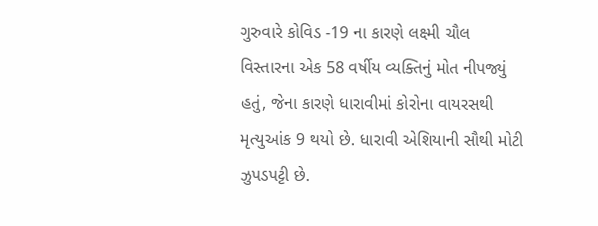ગુરુવારે કોવિડ -19 ના કારણે લક્ષ્મી ચૌલ વિસ્તારના એક 58 વર્ષીય વ્યક્તિનું મોત નીપજ્યું હતું, જેના કારણે ધારાવીમાં કોરોના વાયરસથી મૃત્યુઆંક 9 થયો છે. ધારાવી એશિયાની સૌથી મોટી ઝુપડપટ્ટી છે.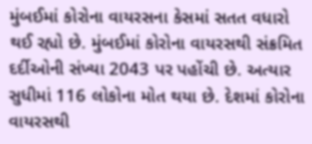મુંબઈમાં કોરોના વાયરસના કેસમાં સતત વધારો થઈ રહ્યો છે. મુંબઈમાં કોરોના વાયરસથી સંક્રમિત દર્દીઓની સંખ્યા 2043 પર પહોંચી છે. અત્યાર સુધીમાં 116 લોકોના મોત થયા છે. દેશમાં કોરોના વાયરસથી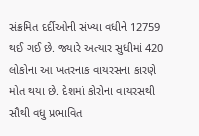સંક્રમિત દર્દીઓની સંખ્યા વધીને 12759 થઈ ગઈ છે. જ્યારે અત્યાર સુધીમાં 420 લોકોના આ ખતરનાક વાયરસના કારણે મોત થયા છે. દેશમાં કોરોના વાયરસથી સૌથી વધુ પ્રભાવિત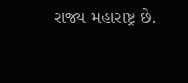રાજ્ય મહારાષ્ટ્ર છે.